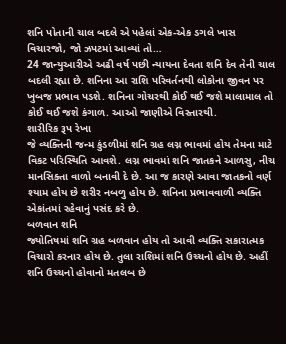શનિ પોતાની ચાલ બદલે એ પહેલાં એક-એક ડગલે ખાસ વિચારજો, જો ઝપટમાં આવ્યાં તો…
24 જાન્યુઆરીએ અઢી વર્ષ પછી ન્યાયના દેવતા શનિ દેવ તેની ચાલ બદલી રહ્યા છે. શનિના આ રાશિ પરિવર્તનથી લોકોના જીવન પર ખુબજ પ્રભાવ પડશે. શનિના ગોચરથી કોઈ થઈ જશે માલામાલ તો કોઈ થઈ જશે કંગાળ. આઓ જાણીએ વિસ્તારથી.
શારીરિક રૂપ રેખા
જે વ્યક્તિની જન્મ કુંડળીમાં શનિ ગ્રહ લગ્ન ભાવમાં હોય તેમના માટે વિકટ પરિસ્થિતિ આવશે. લગ્ન ભાવમાં શનિ જાતકને આળસુ, નીચ માનસિક્તા વાળો બનાવી દે છે. આ જ કારણે આવા જાતકનો વર્ણ શ્યામ હોય છે શરીર નબળુ હોય છે. શનિના પ્રભાવવાળી વ્યક્તિ એકાંતમાં રહેવાનું પસંદ કરે છે.
બળવાન શનિ
જ્યોતિષમાં શનિ ગ્રહ બળવાન હોય તો આવી વ્યક્તિ સકારાત્મક વિચારો કરનાર હોય છે. તુલા રાશિમાં શનિ ઉચ્ચનો હોય છે. અહીં શનિ ઉચ્ચનો હોવાનો મતલબ છે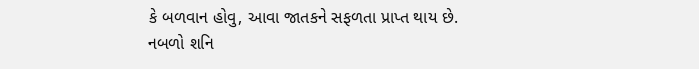કે બળવાન હોવુ, આવા જાતકને સફળતા પ્રાપ્ત થાય છે.
નબળો શનિ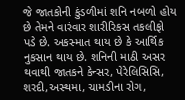જે જાતકોની કુંડળીમાં શનિ નબળો હોય છે તેમને વારંવાર શારીરિકસ તકલીફો પડે છે. અકસ્માત થાય છે કે આર્થિક નુકસાન થાય છે. શનિની માઠી અસર થવાથી જાતકને કેન્સર, પેરેલિસિસિ, શરદી,અસ્થમા, ચામડીના રોગ,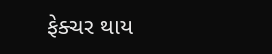ફેક્ચર થાય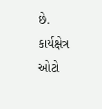છે.
કાર્યક્ષેત્ર
ઓટો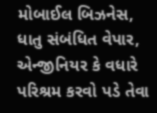મોબાઈલ બિઝનેસ, ધાતુ સંબંધિત વેપાર, એન્જીનિયર કે વધારે પરિશ્રમ કરવો પડે તેવા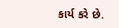કાર્ય કરે છે.